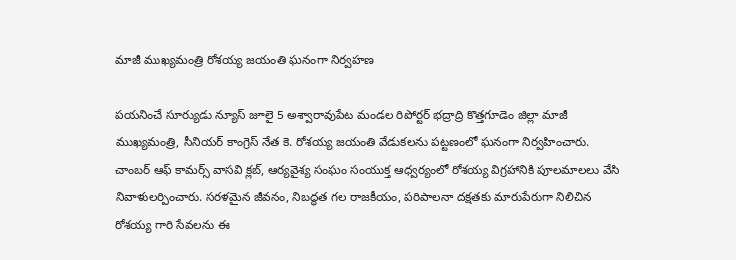మాజీ ముఖ్యమంత్రి రోశయ్య జయంతి ఘనంగా నిర్వహణ

పయనించే సూర్యుడు న్యూస్ జూలై 5 అశ్వారావుపేట మండల రిపోర్టర్ భద్రాద్రి కొత్తగూడెం జిల్లా మాజీ ముఖ్యమంత్రి, సీనియర్ కాంగ్రెస్ నేత కె. రోశయ్య జయంతి వేడుకలను పట్టణంలో ఘనంగా నిర్వహించారు. చాంబర్ ఆఫ్ కామర్స్ వాసవి క్లబ్, ఆర్యవైశ్య సంఘం సంయుక్త ఆధ్వర్యంలో రోశయ్య విగ్రహానికి పూలమాలలు వేసి నివాళులర్పించారు. సరళమైన జీవనం, నిబద్ధత గల రాజకీయం, పరిపాలనా దక్షతకు మారుపేరుగా నిలిచిన రోశయ్య గారి సేవలను ఈ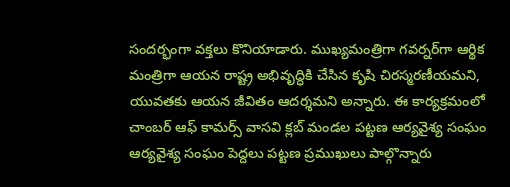సందర్భంగా వక్తలు కొనియాడారు. ముఖ్యమంత్రిగా గవర్నర్‌గా ఆర్థిక మంత్రిగా ఆయన రాష్ట్ర అభివృద్ధికి చేసిన కృషి చిరస్మరణీయమని, యువతకు ఆయన జీవితం ఆదర్శమని అన్నారు. ఈ కార్యక్రమంలో చాంబర్ ఆఫ్ కామర్స్ వాసవి క్లబ్ మండల పట్టణ ఆర్యవైశ్య సంఘం ఆర్యవైశ్య సంఘం పెద్దలు పట్టణ ప్రముఖులు పాల్గొన్నారు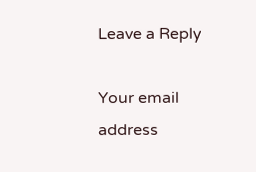Leave a Reply

Your email address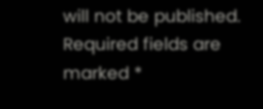will not be published. Required fields are marked *